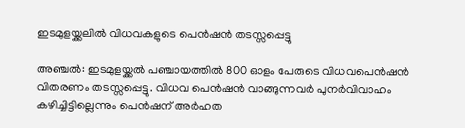ഇടമുളയ്ക്കലിൽ വിധവകളുടെ പെൻഷൻ തടസ്സപ്പെട്ടു

അഞ്ചൽ: ഇടമുളയ്ക്കൽ പഞ്ചായത്തിൽ 800 ഓളം പേരുടെ വിധവപെൻഷൻ വിതരണം തടസ്സപ്പെട്ടു. വിധവ പെൻഷൻ വാങ്ങുന്നവർ പുനർവിവാഹം കഴിച്ചിട്ടില്ലെന്നും പെൻഷന് അർഹത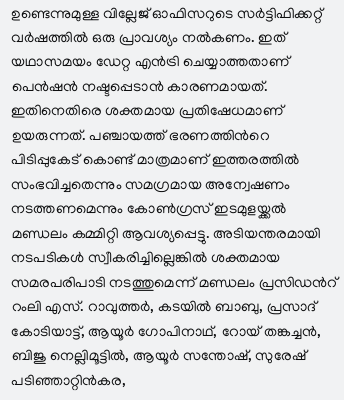ഉണ്ടെന്നുമുള്ള വില്ലേജ് ഓഫിസറുടെ സർട്ടിഫിക്കറ്റ് വർഷത്തിൽ ഒരു പ്രാവശ്യം നൽകണം. ഇത് യഥാസമയം ഡേറ്റ എൻട്രി ചെയ്യാത്തതാണ് പെൻഷൻ നഷ്ടപ്പെടാൻ കാരണമായത്. ഇതിനെതിരെ ശക്തമായ പ്രതിഷേധമാണ് ഉയരുന്നത്. പഞ്ചായത്ത് ഭരണത്തിന്‍റെ പിടിപ്പുകേട് കൊണ്ട് മാത്രമാണ് ഇത്തരത്തിൽ സംഭവിച്ചതെന്നും സമഗ്രമായ അന്വേഷണം നടത്തണമെന്നും കോൺഗ്രസ് ഇടമുളയ്ക്കൽ മണ്ഡലം കമ്മിറ്റി ആവശ്യപ്പെട്ടു. അടിയന്തരമായി നടപടികൾ സ്വീകരിച്ചില്ലെങ്കിൽ ശക്തമായ സമരപരിപാടി നടത്തുമെന്ന് മണ്ഡലം പ്രസിഡന്‍റ് റംലി എസ്. റാവുത്തർ, കടയിൽ ബാബു, പ്രസാദ് കോടിയാട്ട്, ആയൂർ ഗോപിനാഥ്‌, റോയ് തങ്കച്ചൻ, ബിജു നെല്ലിമൂട്ടിൽ, ആയൂർ സന്തോഷ്‌, സുരേഷ് പടിഞ്ഞാറ്റിൻകര‌,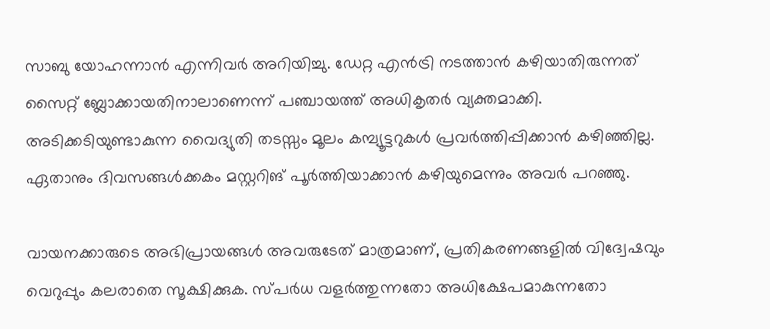സാബു യോഹന്നാൻ എന്നിവർ അറിയിച്ചു. ഡേറ്റ എൻട്രി നടത്താൻ കഴിയാതിരുന്നത് സൈറ്റ് ബ്ലോക്കായതിനാലാണെന്ന് പഞ്ചായത്ത് അധികൃതർ വ്യക്തമാക്കി. അടിക്കടിയുണ്ടാകുന്ന വൈദ്യുതി തടസ്സം മൂലം കമ്പ്യൂട്ടറുകൾ പ്രവർത്തിപ്പിക്കാൻ കഴിഞ്ഞില്ല. ഏതാനും ദിവസങ്ങൾക്കകം മസ്റ്ററിങ് പൂർത്തിയാക്കാൻ കഴിയുമെന്നും അവർ പറഞ്ഞു.

വായനക്കാരുടെ അഭിപ്രായങ്ങള്‍ അവരുടേത് മാത്രമാണ്, പ്രതികരണങ്ങളിൽ വിദ്വേഷവും വെറുപ്പും കലരാതെ സൂക്ഷിക്കുക. സ്പർധ വളർത്തുന്നതോ അധിക്ഷേപമാകുന്നതോ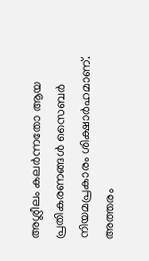അശ്ലീലം കലർന്നതോ ആയ പ്രതികരണങ്ങൾ സൈബർ നിയമപ്രകാരം ശിക്ഷാർഹമാണ്. അത്തരം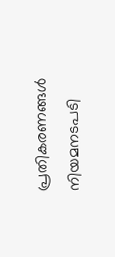പ്രതികരണങ്ങൾ നിയമനടപടി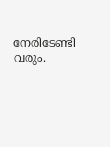നേരിടേണ്ടി വരും.